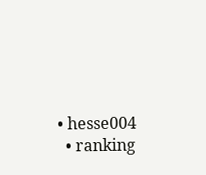• hesse004
  • ranking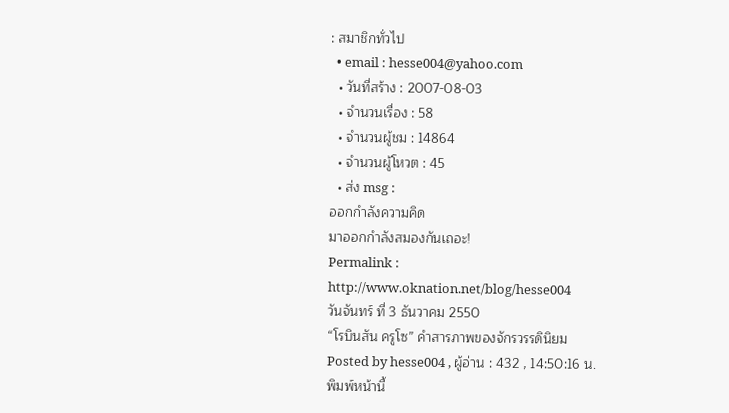: สมาชิกทั่วไป
  • email : hesse004@yahoo.com
  • วันที่สร้าง : 2007-08-03
  • จำนวนเรื่อง : 58
  • จำนวนผู้ชม : 14864
  • จำนวนผู้โหวต : 45
  • ส่ง msg :
ออกกำลังความคิด
มาออกกำลังสมองกันเถอะ!
Permalink : http://www.oknation.net/blog/hesse004
วันจันทร์ ที่ 3 ธันวาคม 2550
“โรบินสัน ครูโซ” คำสารภาพของจักรวรรดินิยม
Posted by hesse004 , ผู้อ่าน : 432 , 14:50:16 น.
พิมพ์หน้านี้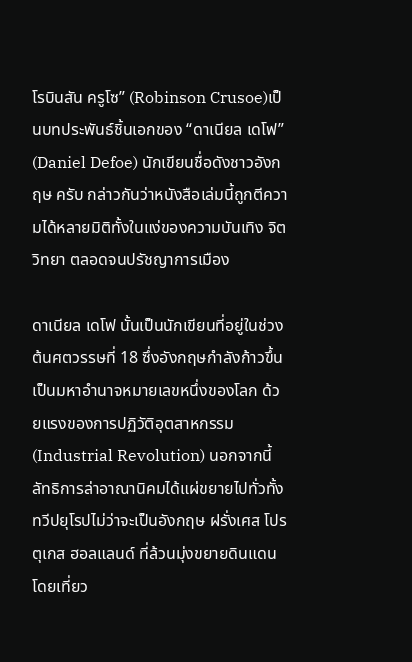โรบินสัน ครูโซ” (Robinson Crusoe)เป็นบทประพันธ์ชิ้นเอกของ “ดาเนียล เดโฟ” (Daniel Defoe) นักเขียนชื่อดังชาวอังกฤษ ครับ กล่าวกันว่าหนังสือเล่มนี้ถูกตีความได้หลายมิติทั้งในแง่ของความบันเทิง จิตวิทยา ตลอดจนปรัชญาการเมือง

ดาเนียล เดโฟ นั้นเป็นนักเขียนที่อยู่ในช่วงต้นศตวรรษที่ 18 ซึ่งอังกฤษกำลังก้าวขึ้นเป็นมหาอำนาจหมายเลขหนึ่งของโลก ด้วยแรงของการปฏิวัติอุตสาหกรรม (Industrial Revolution) นอกจากนี้ลัทธิการล่าอาณานิคมได้แผ่ขยายไปทั่วทั้งทวีปยุโรปไม่ว่าจะเป็นอังกฤษ ฝรั่งเศส โปรตุเกส ฮอลแลนด์ ที่ล้วนมุ่งขยายดินแดนโดยเที่ยว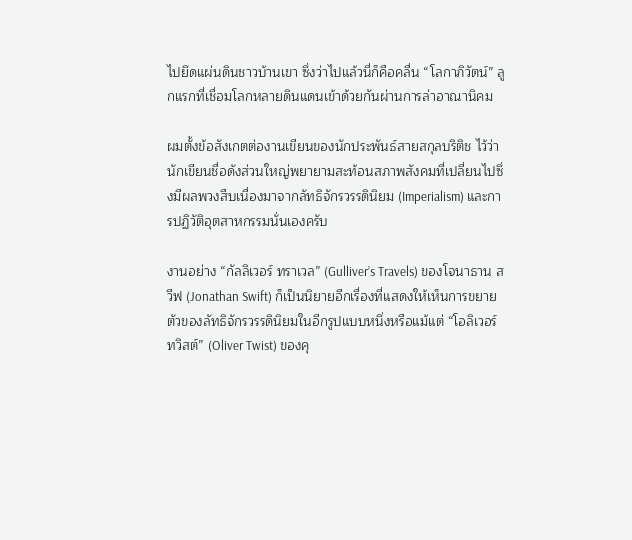ไปยึดแผ่นดินชาวบ้านเขา ซึ่งว่าไปแล้วนี่ก็คือคลื่น “โลกาภิวัตน์” ลูกแรกที่เชื่อมโลกหลายดินแดนเข้าด้วยกันผ่านการล่าอาณานิคม

ผมตั้งข้อสังเกตต่องานเขียนของนักประพันธ์สายสกุลบริติช ไว้ว่านักเขียนชื่อดังส่วนใหญ่พยายามสะท้อนสภาพสังคมที่เปลี่ยนไปซึ่งมีผลพวงสืบเนื่องมาจากลัทธิจักรวรรดินิยม (Imperialism) และการปฏิวัติอุตสาหกรรมนั่นเองครับ

งานอย่าง “กัลลิเวอร์ ทราเวล” (Gulliver’s Travels) ของโจนาธาน สวีฟ (Jonathan Swift) ก็เป็นนิยายอีกเรื่องที่แสดงให้เห็นการขยายตัวของลัทธิจักรวรรดินิยมในอีกรูปแบบหนึ่งหรือแม้แต่ “โอลิเวอร์ ทวิสต์” (Oliver Twist) ของคุ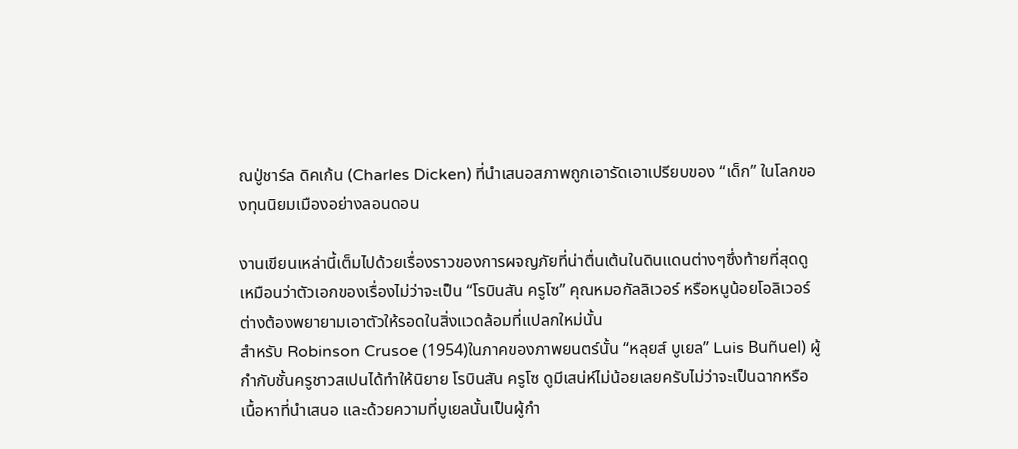ณปู่ชาร์ล ดิคเก้น (Charles Dicken) ที่นำเสนอสภาพถูกเอารัดเอาเปรียบของ “เด็ก” ในโลกของทุนนิยมเมืองอย่างลอนดอน

งานเขียนเหล่านี้เต็มไปด้วยเรื่องราวของการผจญภัยที่น่าตื่นเต้นในดินแดนต่างๆซึ่งท้ายที่สุดดูเหมือนว่าตัวเอกของเรื่องไม่ว่าจะเป็น “โรบินสัน ครูโซ” คุณหมอกัลลิเวอร์ หรือหนูน้อยโอลิเวอร์ ต่างต้องพยายามเอาตัวให้รอดในสิ่งแวดล้อมที่แปลกใหม่นั้น
สำหรับ Robinson Crusoe (1954)ในภาคของภาพยนตร์นั้น “หลุยส์ บูเยล” Luis Buñuel) ผู้กำกับชั้นครูชาวสเปนได้ทำให้นิยาย โรบินสัน ครูโซ ดูมีเสน่ห์ไม่น้อยเลยครับไม่ว่าจะเป็นฉากหรือ เนื้อหาที่นำเสนอ และด้วยความที่บูเยลนั้นเป็นผู้กำ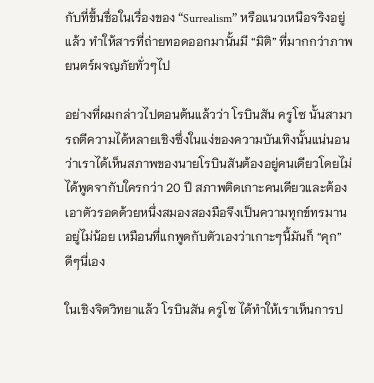กับที่ขึ้นชื่อในเรื่องของ “Surrealism” หรือแนวเหนือจริงอยู่แล้ว ทำให้สารที่ถ่ายทอดออกมานั้นมี “มิติ” ที่มากกว่าภาพยนตร์ผจญภัยทั่วๆไป

อย่างที่ผมกล่าวไปตอนต้นแล้วว่า โรบินสัน ครูโซ นั้นสามารถตีความได้หลายเชิงซึ่งในแง่ของความบันเทิงนั้นแน่นอนว่าเราได้เห็นสภาพของนายโรบินสันต้องอยู่คนเดียวโดยไม่ได้พูดจากับใครกว่า 20 ปี สภาพติดเกาะคนเดียวและต้องเอาตัวรอดด้วยหนึ่งสมองสองมือจึงเป็นความทุกข์ทรมานอยู่ไม่น้อย เหมือนที่แกพูดกับตัวเองว่าเกาะๆนี้มันก็ “คุก” ดีๆนี่เอง

ในเชิงจิตวิทยาแล้ว โรบินสัน ครูโซ ได้ทำให้เราเห็นการป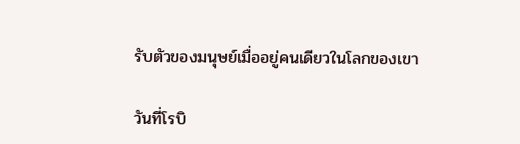รับตัวของมนุษย์เมื่ออยู่คนเดียวในโลกของเขา

วันที่โรบิ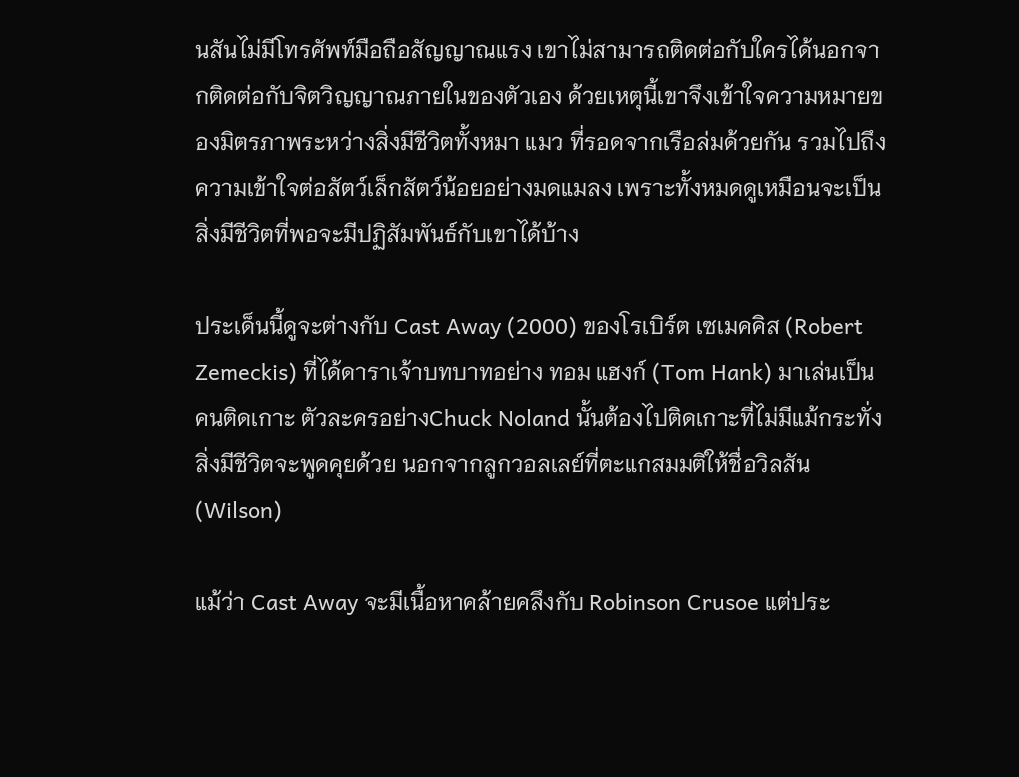นสันไม่มีโทรศัพท์มือถือสัญญาณแรง เขาไม่สามารถติดต่อกับใครได้นอกจากติดต่อกับจิตวิญญาณภายในของตัวเอง ด้วยเหตุนี้เขาจึงเข้าใจความหมายของมิตรภาพระหว่างสิ่งมีชีวิตทั้งหมา แมว ที่รอดจากเรือล่มด้วยกัน รวมไปถึงความเข้าใจต่อสัตว์เล็กสัตว์น้อยอย่างมดแมลง เพราะทั้งหมดดูเหมือนจะเป็นสิ่งมีชีวิตที่พอจะมีปฏิสัมพันธ์กับเขาได้บ้าง

ประเด็นนี้ดูจะต่างกับ Cast Away (2000) ของโรเบิร์ต เซเมคคิส (Robert Zemeckis) ที่ได้ดาราเจ้าบทบาทอย่าง ทอม แฮงก์ (Tom Hank) มาเล่นเป็นคนติดเกาะ ตัวละครอย่างChuck Noland นั้นต้องไปติดเกาะที่ไม่มีแม้กระทั่งสิ่งมีชีวิตจะพูดคุยด้วย นอกจากลูกวอลเลย์ที่ตะแกสมมติให้ชื่อวิลสัน (Wilson)

แม้ว่า Cast Away จะมีเนื้อหาคล้ายคลึงกับ Robinson Crusoe แต่ประ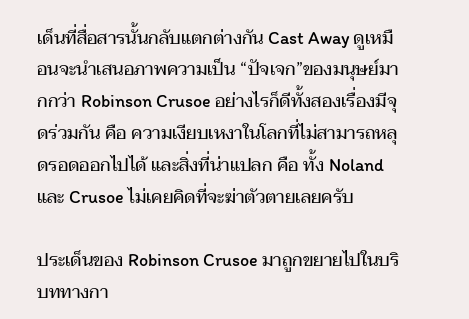เด็นที่สื่อสารนั้นกลับแตกต่างกัน Cast Away ดูเหมือนจะนำเสนอภาพความเป็น “ปัจเจก”ของมนุษย์มากกว่า Robinson Crusoe อย่างไรก็ดีทั้งสองเรื่องมีจุดร่วมกัน คือ ความเงียบเหงาในโลกที่ไม่สามารถหลุดรอดออกไปได้ และสิ่งที่น่าแปลก คือ ทั้ง Noland และ Crusoe ไม่เคยคิดที่จะฆ่าตัวตายเลยครับ

ประเด็นของ Robinson Crusoe มาถูกขยายไปในบริบททางกา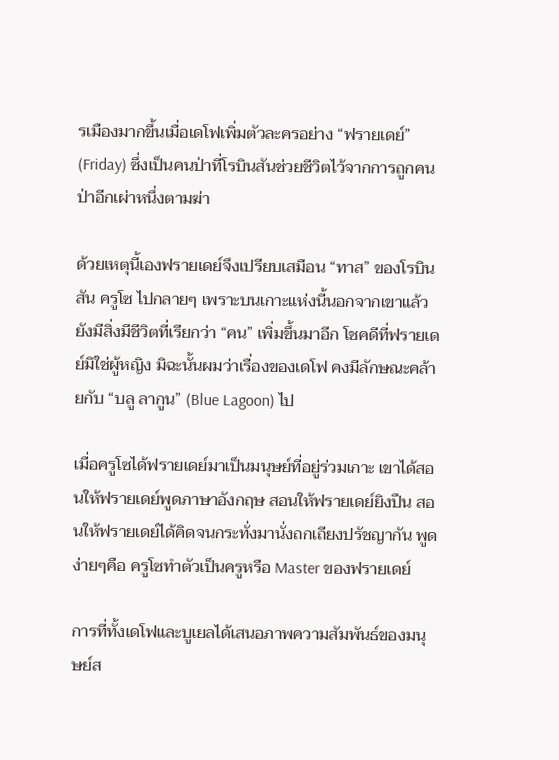รเมืองมากขึ้นเมื่อเดโฟเพิ่มตัวละครอย่าง “ฟรายเดย์” (Friday) ซึ่งเป็นคนป่าที่โรบินสันช่วยชีวิตไว้จากการถูกคนป่าอีกเผ่าหนึ่งตามฆ่า

ด้วยเหตุนี้เองฟรายเดย์จึงเปรียบเสมือน “ทาส” ของโรบินสัน ครูโซ ไปกลายๆ เพราะบนเกาะแห่งนี้นอกจากเขาแล้วยังมีสิ่งมีชีวิตที่เรียกว่า “คน” เพิ่มขึ้นมาอีก โชคดีที่ฟรายเดย์มิใช่ผู้หญิง มิฉะนั้นผมว่าเรื่องของเดโฟ คงมีลักษณะคล้ายกับ “บลู ลากูน” (Blue Lagoon) ไป

เมื่อครูโซได้ฟรายเดย์มาเป็นมนุษย์ที่อยู่ร่วมเกาะ เขาได้สอนให้ฟรายเดย์พูดภาษาอังกฤษ สอนให้ฟรายเดย์ยิงปืน สอนให้ฟรายเดย์ได้คิดจนกระทั่งมานั่งถกเถียงปรัชญากัน พูดง่ายๆคือ ครูโซทำตัวเป็นครูหรือ Master ของฟรายเดย์

การที่ทั้งเดโฟและบูเยลได้เสนอภาพความสัมพันธ์ของมนุษย์ส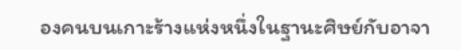องคนบนเกาะร้างแห่งหนึ่งในฐานะศิษย์กับอาจา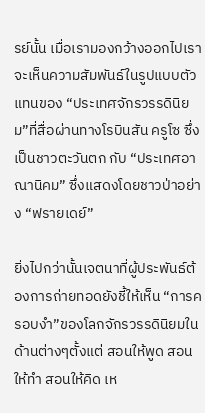รย์นั้น เมื่อเรามองกว้างออกไปเราจะเห็นความสัมพันธ์ในรูปแบบตัวแทนของ “ประเทศจักรวรรดินิยม”ที่สื่อผ่านทางโรบินสัน ครูโซ ซึ่งเป็นชาวตะวันตก กับ “ประเทศอาณานิคม” ซึ่งแสดงโดยชาวป่าอย่าง “ฟรายเดย์”

ยิ่งไปกว่านั้นเจตนาที่ผู้ประพันธ์ต้องการถ่ายทอดยังชี้ให้เห็น “การครอบงำ”ของโลกจักรวรรดินิยมในด้านต่างๆตั้งแต่ สอนให้พูด สอนให้ทำ สอนให้คิด เห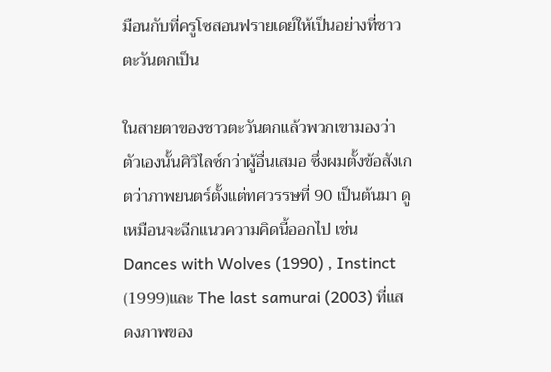มือนกับที่ครูโซสอนฟรายเดย์ให้เป็นอย่างที่ชาวตะวันตกเป็น

ในสายตาของชาวตะวันตกแล้วพวกเขามองว่าตัวเองนั้นศิวิไลซ์กว่าผู้อื่นเสมอ ซึ่งผมตั้งข้อสังเกตว่าภาพยนตร์ตั้งแต่ทศวรรษที่ 90 เป็นต้นมา ดูเหมือนจะฉีกแนวความคิดนี้ออกไป เช่น Dances with Wolves (1990) , Instinct (1999)และ The last samurai (2003) ที่แสดงภาพของ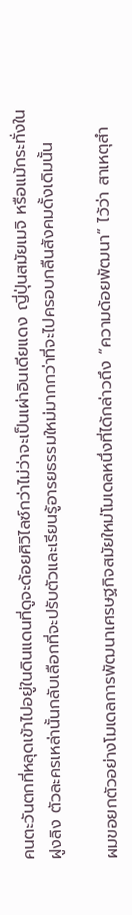คนตะวันตกที่หลุดเข้าไปอยู่ในดินแดนที่ดูจะด้อยศิวิไลซ์กว่าไม่ว่าจะเป็นเผ่าอินเดียแดง ญี่ปุ่นสมัยเมจิ หรือแม้กระทั่งในฝูงลิง ตัวละครเหล่านั้นกลับเลือกที่จะปรับตัวและเรียนรู้อารยธรรมใหม่มากกว่าที่จะไปครอบกลืนสังคมดั้งเดิมนั้น

ผมขอยกตัวอย่างโมเดลการพัฒนาเศรษฐกิจสมัยใหม่โมเดลหนึ่งที่ได้กล่าวถึง “ความด้อยพัฒนา” ไว้ว่า สาเหตุสำ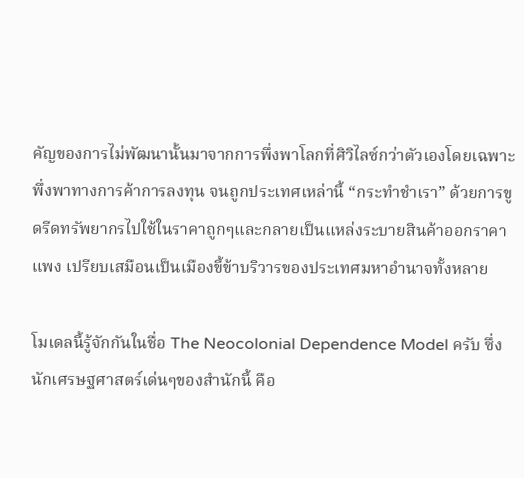คัญของการไม่พัฒนานั้นมาจากการพึ่งพาโลกที่ศิวิไลซ์กว่าตัวเองโดยเฉพาะพึ่งพาทางการค้าการลงทุน จนถูกประเทศเหล่านี้ “กระทำชำเรา” ด้วยการขูดรีดทรัพยากรไปใช้ในราคาถูกๆและกลายเป็นแหล่งระบายสินค้าออกราคาแพง เปรียบเสมือนเป็นเมืองขี้ข้าบริวารของประเทศมหาอำนาจทั้งหลาย

โมเดลนี้รู้จักกันในชื่อ The Neocolonial Dependence Model ครับ ซึ่งนักเศรษฐศาสตร์เด่นๆของสำนักนี้ คือ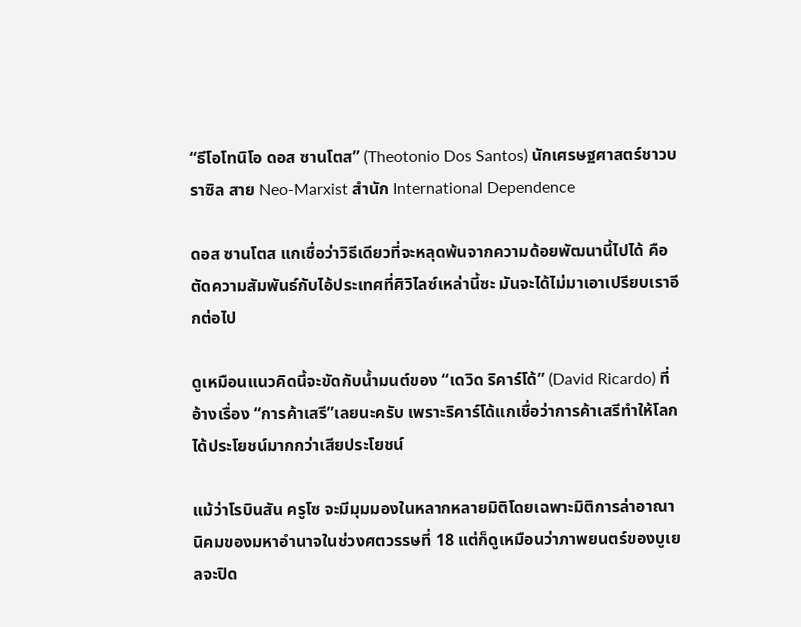“ธีโอโทนิโอ ดอส ซานโตส” (Theotonio Dos Santos) นักเศรษฐศาสตร์ชาวบราซิล สาย Neo-Marxist สำนัก International Dependence

ดอส ซานโตส แกเชื่อว่าวิธีเดียวที่จะหลุดพ้นจากความด้อยพัฒนานี้ไปได้ คือ ตัดความสัมพันธ์กับไอ้ประเทศที่ศิวิไลซ์เหล่านี้ซะ มันจะได้ไม่มาเอาเปรียบเราอีกต่อไป

ดูเหมือนแนวคิดนี้จะขัดกับน้ำมนต์ของ “เดวิด ริคาร์โด้” (David Ricardo) ที่อ้างเรื่อง “การค้าเสรี”เลยนะครับ เพราะริคาร์โด้แกเชื่อว่าการค้าเสรีทำให้โลกได้ประโยชน์มากกว่าเสียประโยชน์

แม้ว่าโรบินสัน ครูโซ จะมีมุมมองในหลากหลายมิติโดยเฉพาะมิติการล่าอาณานิคมของมหาอำนาจในช่วงศตวรรษที่ 18 แต่ก็ดูเหมือนว่าภาพยนตร์ของบูเยลจะปิด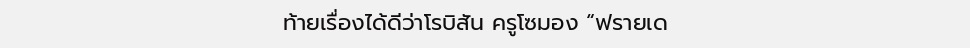ท้ายเรื่องได้ดีว่าโรบิสัน ครูโซมอง “ฟรายเด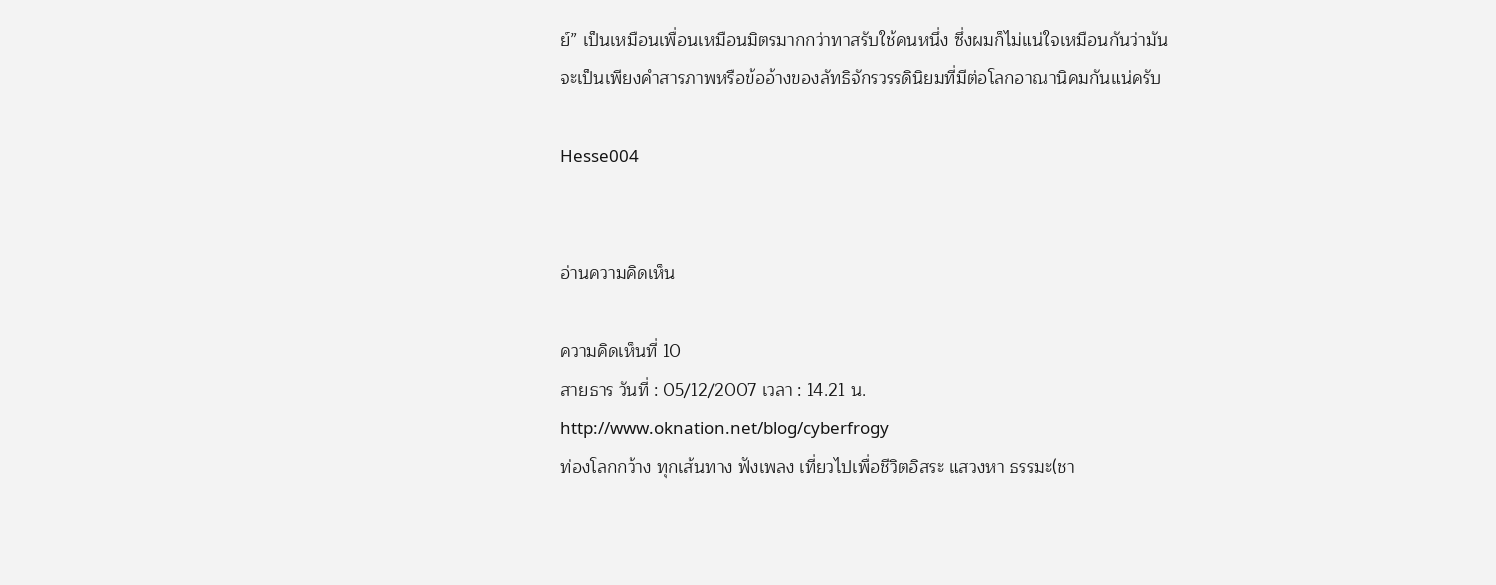ย์” เป็นเหมือนเพื่อนเหมือนมิตรมากกว่าทาสรับใช้คนหนึ่ง ซึ่งผมก็ไม่แน่ใจเหมือนกันว่ามันจะเป็นเพียงคำสารภาพหรือข้ออ้างของลัทธิจักรวรรดินิยมที่มีต่อโลกอาณานิคมกันแน่ครับ

Hesse004


อ่านความคิดเห็น

ความคิดเห็นที่ 10
สายธาร วันที่ : 05/12/2007 เวลา : 14.21 น.
http://www.oknation.net/blog/cyberfrogy
ท่องโลกกว้าง ทุกเส้นทาง ฟังเพลง เที่ยวไปเพื่อชีวิตอิสระ แสวงหา ธรรมะ(ชา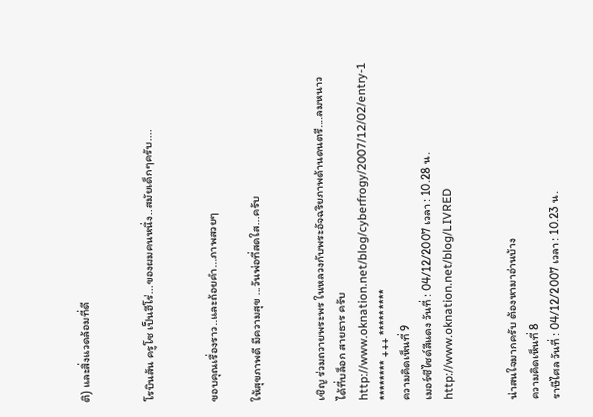ติ) และสิ่งแวดล้อมที่ดี


โรบินสัน ครูโซ เป็นฮีโร่...ของผมคนหนึ่ง..สมัยเด็กๆครับ....


ขอบคุณเรื่องราว..และถ้อยคำ...ภาพสวยๆ

ให้สุขภาพดี มีความสุข ...วันพ่อที่สดใส...ครับ


เชิญ ร่วมถวายพระพร ในหลวงกับพระอัจฉริยภาพด้านดนตรี....ลมหนาว ได้ที่บล็อก สายธาร ครับ
http://www.oknation.net/blog/cyberfrogy/2007/12/02/entry-1
******** +++ *********
ความคิดเห็นที่ 9
เมอร์ซีไซด์สีแดง วันที่ : 04/12/2007 เวลา : 10.28 น.
http://www.oknation.net/blog/LIVRED


น่าสนใจมากครับ ต้องหามาอ่านบ้าง
ความคิดเห็นที่ 8
ราษีไศล วันที่ : 04/12/2007 เวลา : 10.23 น.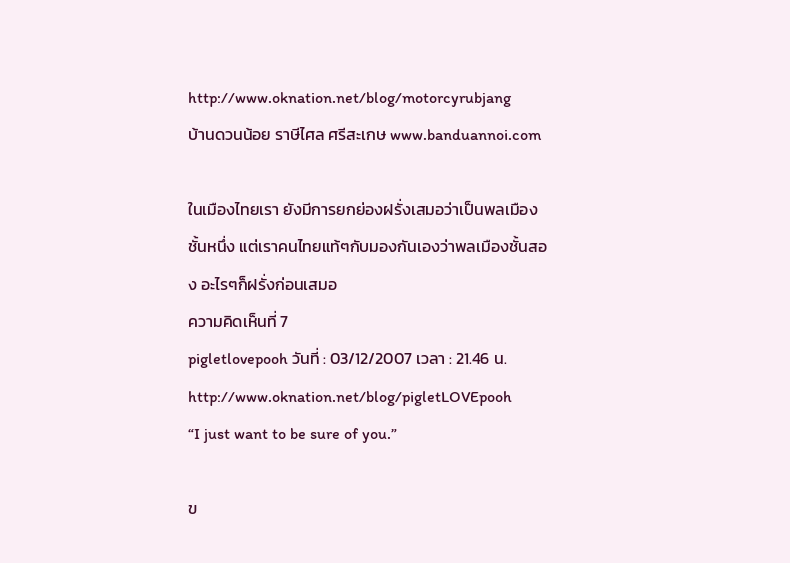http://www.oknation.net/blog/motorcyrubjang
บ้านดวนน้อย ราษีไศล ศรีสะเกษ www.banduannoi.com

ในเมืองไทยเรา ยังมีการยกย่องฝรั่งเสมอว่าเป็นพลเมืองชั้นหนึ่ง แต่เราคนไทยแท้ๆกับมองกันเองว่าพลเมืองชั้นสอง อะไรๆก็ฝรั่งก่อนเสมอ
ความคิดเห็นที่ 7
pigletlovepooh วันที่ : 03/12/2007 เวลา : 21.46 น.
http://www.oknation.net/blog/pigletLOVEpooh
“I just want to be sure of you.”

ข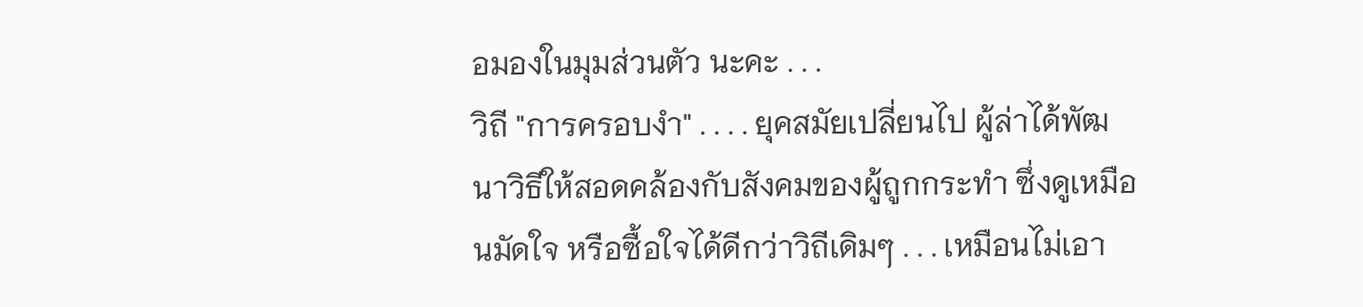อมองในมุมส่วนตัว นะคะ . . .
วิถี "การครอบงำ" . . . . ยุคสมัยเปลี่ยนไป ผู้ล่าได้พัฒนาวิธีให้สอดคล้องกับสังคมของผู้ถูกกระทำ ซึ่งดูเหมือนมัดใจ หรือซื้อใจได้ดีกว่าวิถีเดิมๆ . . . เหมือนไม่เอา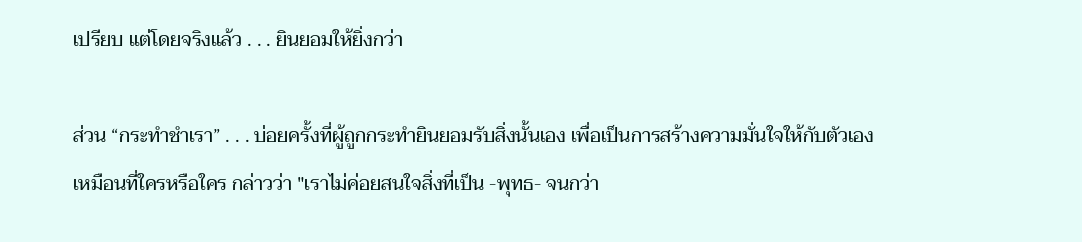เปรียบ แต่โดยจริงแล้ว . . . ยินยอมให้ยิ่งกว่า

ส่วน “กระทำชำเรา” . . . บ่อยครั้งที่ผู้ถูกกระทำยินยอมรับสิ่งนั้นเอง เพื่อเป็นการสร้างความมั่นใจให้กับตัวเอง
เหมือนที่ใครหรือใคร กล่าวว่า "เราไม่ค่อยสนใจสิ่งที่เป็น -พุทธ- จนกว่า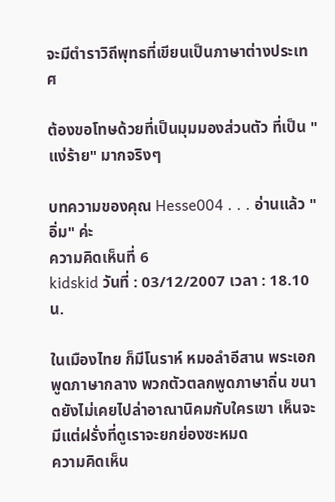จะมีตำราวิถีพุทธที่เขียนเป็นภาษาต่างประเทศ

ต้องขอโทษด้วยที่เป็นมุมมองส่วนตัว ที่เป็น "แง่ร้าย" มากจริงๆ

บทความของคุณ Hesse004 . . . อ่านแล้ว "อิ่ม" ค่ะ
ความคิดเห็นที่ 6
kidskid วันที่ : 03/12/2007 เวลา : 18.10 น.

ในเมืองไทย ก็มีโนราห์ หมอลำอีสาน พระเอกพูดภาษากลาง พวกตัวตลกพูดภาษาถิ่น ขนาดยังไม่เคยไปล่าอาณานิคมกับใครเขา เห็นจะมีแต่ฝรั่งที่ดูเราจะยกย่องซะหมด
ความคิดเห็น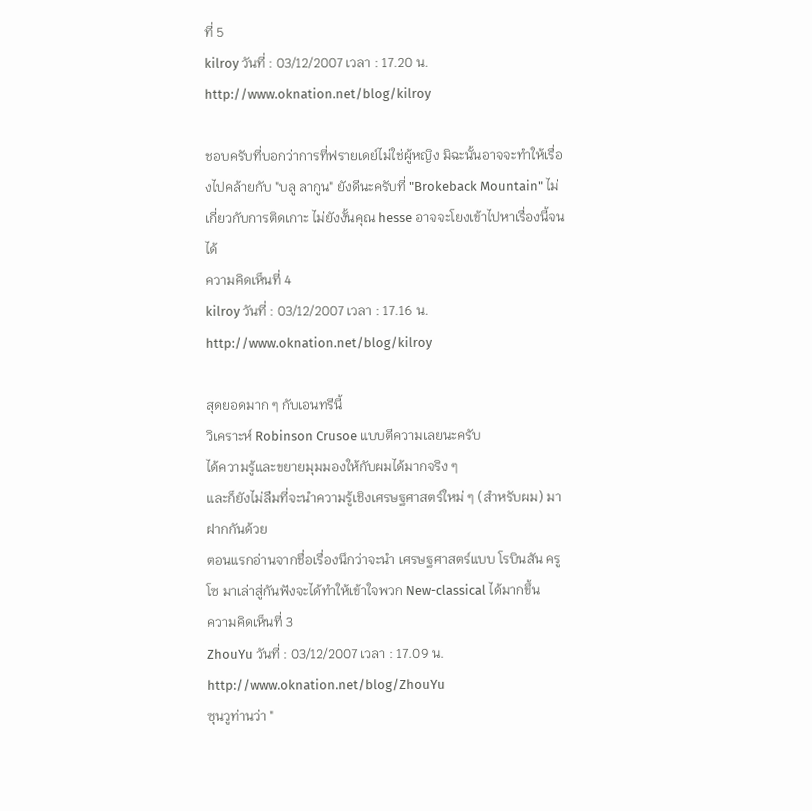ที่ 5
kilroy วันที่ : 03/12/2007 เวลา : 17.20 น.
http://www.oknation.net/blog/kilroy

ชอบครับที่บอกว่าการที่ฟรายเดย์ไม่ใช่ผู้หญิง มิฉะนั้นอาจจะทำให้เรื่องไปคล้ายกับ "บลู ลากูน" ยังดีนะครับที่ "Brokeback Mountain" ไม่เกี่ยวกับการติดเกาะ ไม่ยังงั้นคุณ hesse อาจจะโยงเข้าไปหาเรื่องนี้จนได้
ความคิดเห็นที่ 4
kilroy วันที่ : 03/12/2007 เวลา : 17.16 น.
http://www.oknation.net/blog/kilroy

สุดยอดมาก ๆ กับเอนทรีนี้
วิเคราะห์ Robinson Crusoe แบบตีความเลยนะครับ
ได้ความรู้และขยายมุมมองให้กับผมได้มากจริง ๆ
และก็ยังไม่ลืมที่จะนำความรู้เชิงเศรษฐศาสตร์ใหม่ ๆ (สำหรับผม) มาฝากกันด้วย
ตอนแรกอ่านจากชื่อเรื่องนึกว่าจะนำ เศรษฐศาสตร์แบบ โรบินสัน ครูโซ มาเล่าสู่กันฟังจะได้ทำให้เข้าใจพวก New-classical ได้มากขึ้น
ความคิดเห็นที่ 3
ZhouYu วันที่ : 03/12/2007 เวลา : 17.09 น.
http://www.oknation.net/blog/ZhouYu
ซุนวูท่านว่า "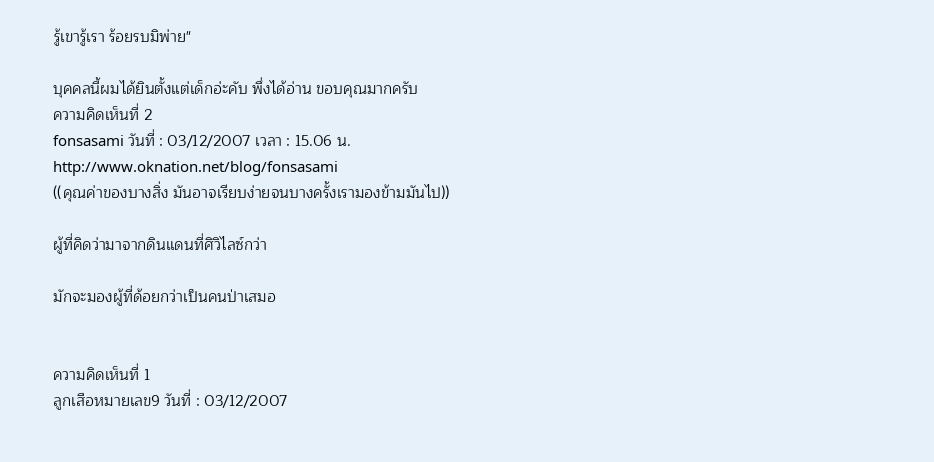รู้เขารู้เรา ร้อยรบมิพ่าย"

บุคคลนี้ผมได้ยินตั้งแต่เด็กอ่ะคับ พึ่งได้อ่าน ขอบคุณมากครับ
ความคิดเห็นที่ 2
fonsasami วันที่ : 03/12/2007 เวลา : 15.06 น.
http://www.oknation.net/blog/fonsasami
((คุณค่าของบางสิ่ง มันอาจเรียบง่ายจนบางครั้งเรามองข้ามมันไป))

ผู้ที่คิดว่ามาจากดินแดนที่ศิวิไลซ์กว่า

มักจะมองผู้ที่ด้อยกว่าเป็นคนป่าเสมอ


ความคิดเห็นที่ 1
ลูกเสือหมายเลข9 วันที่ : 03/12/2007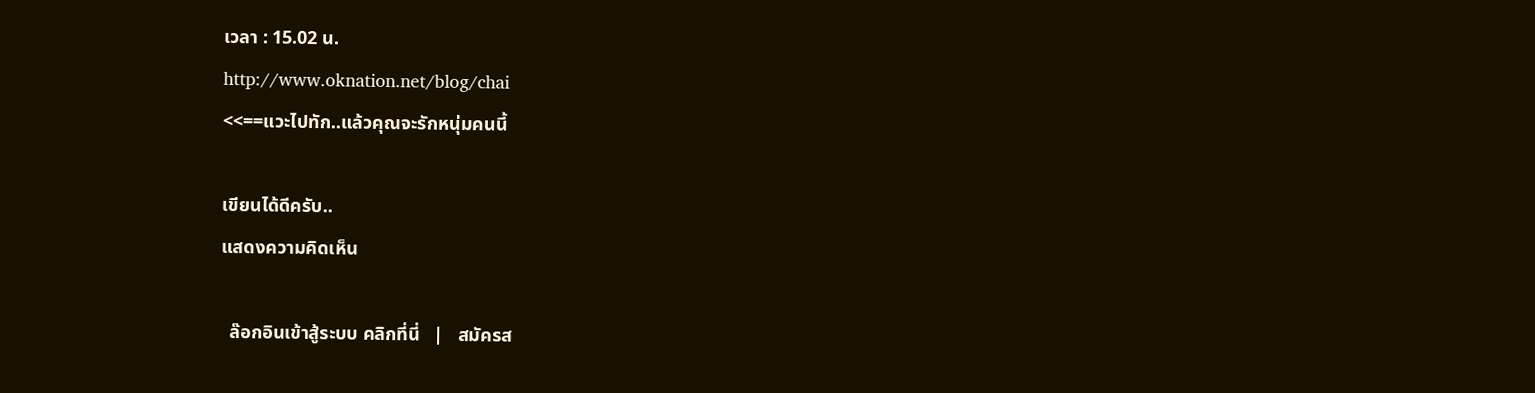เวลา : 15.02 น.
http://www.oknation.net/blog/chai
<<==แวะไปทัก..แล้วคุณจะรักหนุ่มคนนี้

เขียนได้ดีครับ..
แสดงความคิดเห็น

  ล๊อกอินเข้าสู้ระบบ คลิกที่นี่   |   สมัครส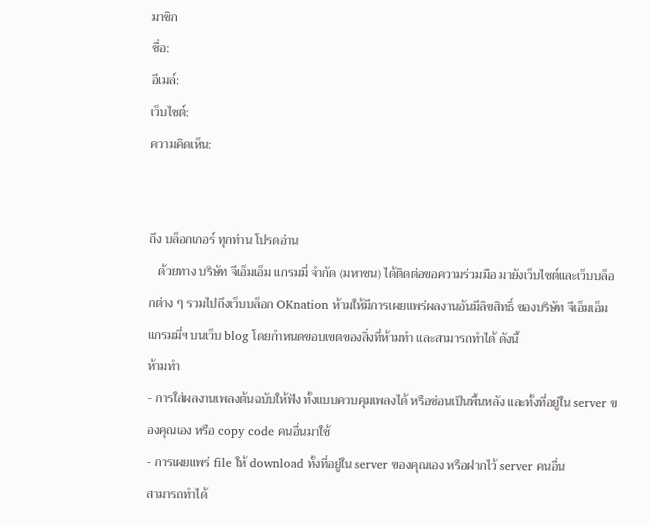มาชิก
ชื่อ:
อีเมล์:
เว็บไซต์:
ความคิดเห็น:


ถึง บล็อกเกอร์ ทุกท่าน โปรดอ่าน
   ด้วยทาง บริษัท จีเอ็มเอ็ม แกรมมี่ จำกัด (มหาชน) ได้ติดต่อขอความร่วมมือ มายังเว็บไซต์และเว็บบล็อกต่าง ๆ รวมไปถึงเว็บบล็อก OKnation ห้ามให้มีการเผยแพร่ผลงานอันมีลิขสิทธิ์ ของบริษัท จีเอ็มเอ็ม แกรมมี่ฯ บนเว็บ blog โดยกำหนดขอบเขตของสิ่งที่ห้ามทำ และสามารถทำได้ ดังนี้
ห้ามทำ
- การใส่ผลงานเพลงต้นฉบับให้ฟัง ทั้งแบบควบคุมเพลงได้ หรือซ่อนเป็นพื้นหลัง และทั้งที่อยู่ใน server ของคุณเอง หรือ copy code คนอื่นมาใช้
- การเผยแพร่ file ให้ download ทั้งที่อยู่ใน server ของคุณเอง หรือฝากไว้ server คนอื่น
สามารถทำได้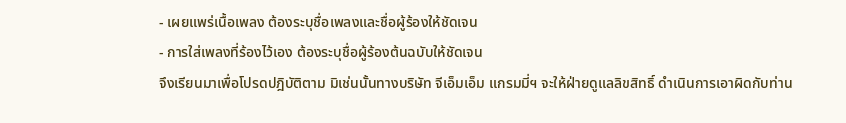- เผยแพร่เนื้อเพลง ต้องระบุชื่อเพลงและชื่อผู้ร้องให้ชัดเจน
- การใส่เพลงที่ร้องไว้เอง ต้องระบุชื่อผู้ร้องต้นฉบับให้ชัดเจน
จึงเรียนมาเพื่อโปรดปฎิบัติตาม มิเช่นนั้นทางบริษัท จีเอ็มเอ็ม แกรมมี่ฯ จะให้ฝ่ายดูแลลิขสิทธิ์ ดำเนินการเอาผิดกับท่าน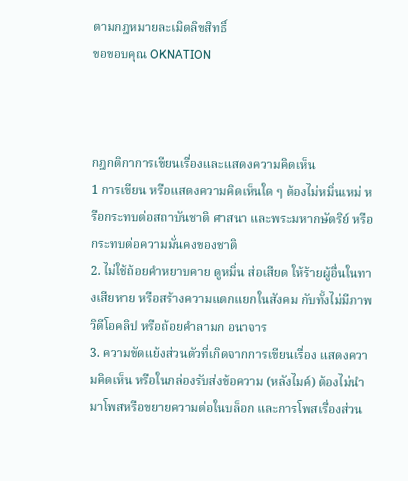ตามกฎหมายละเมิดลิขสิทธิ์
ขอขอบคุณ OKNATION



กฎกติกาการเขียนเรื่องและแสดงความคิดเห็น
1 การเขียน หรือแสดงความคิดเห็นใด ๆ ต้องไม่หมิ่นเหม่ หรือกระทบต่อสถาบันชาติ ศาสนา และพระมหากษัตริย์ หรือกระทบต่อความมั่นคงของชาติ
2. ไม่ใช้ถ้อยคำหยาบคาย ดูหมิ่น ส่อเสียด ให้ร้ายผู้อื่นในทางเสียหาย หรือสร้างความแตกแยกในสังคม กับทั้งไม่มีภาพ วิดีโอคลิป หรือถ้อยคำลามก อนาจาร
3. ความขัดแย้งส่วนตัวที่เกิดจากการเขียนเรื่อง แสดงความคิดเห็น หรือในกล่องรับส่งข้อความ (หลังไมค์) ต้องไม่นำมาโพสหรือขยายความต่อในบล็อก และการโพสเรื่องส่วน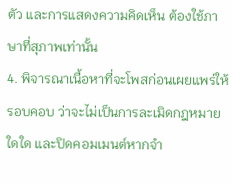ตัว และการแสดงความคิดเห็น ต้องใช้ภาษาที่สุภาพเท่านั้น
4. พิจารณาเนื้อหาที่จะโพสก่อนเผยแพร่ให้รอบคอบ ว่าจะไม่เป็นการละเมิดกฎหมายใดใด และปิดคอมเมนต์หากจำ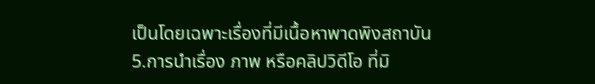เป็นโดยเฉพาะเรื่องที่มีเนื้อหาพาดพิงสถาบัน
5.การนำเรื่อง ภาพ หรือคลิปวิดีโอ ที่มิ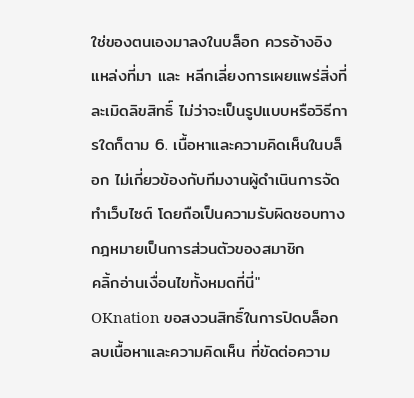ใช่ของตนเองมาลงในบล็อก ควรอ้างอิงแหล่งที่มา และ หลีกเลี่ยงการเผยแพร่สิ่งที่ละเมิดลิขสิทธิ์ ไม่ว่าจะเป็นรูปแบบหรือวิธีการใดก็ตาม 6. เนื้อหาและความคิดเห็นในบล็อก ไม่เกี่ยวข้องกับทีมงานผู้ดำเนินการจัดทำเว็บไซต์ โดยถือเป็นความรับผิดชอบทางกฎหมายเป็นการส่วนตัวของสมาชิก
คลิ้กอ่านเงื่อนไขทั้งหมดที่นี่"
OKnation ขอสงวนสิทธิ์ในการปิดบล็อก ลบเนื้อหาและความคิดเห็น ที่ขัดต่อความ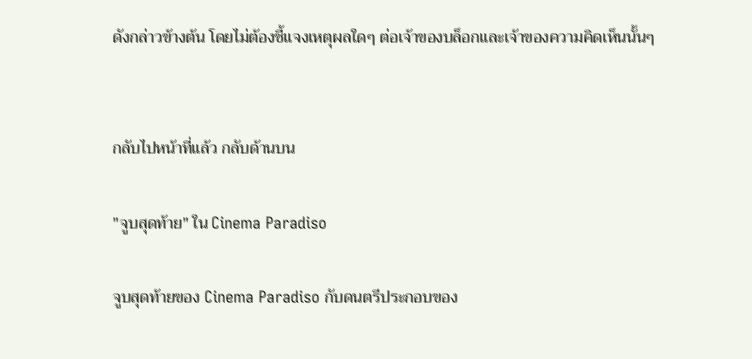ดังกล่าวข้างต้น โดยไม่ต้องชี้แจงเหตุผลใดๆ ต่อเจ้าของบล็อกและเจ้าของความคิดเห็นนั้นๆ


กลับไปหน้าที่แล้ว กลับด้านบน

"จูบสุดท้าย" ใน Cinema Paradiso

จูบสุดท้ายของ Cinema Paradiso กับดนตรีประกอบของ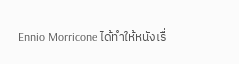Ennio Morricone ได้ทำให้หนังเรื่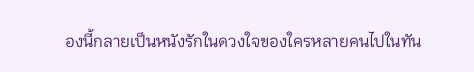องนี้กลายเป็นหนังรักในดวงใจของใครหลายคนไปในทัน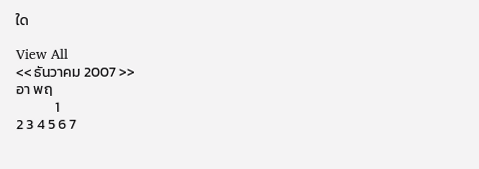ใด

View All
<< ธันวาคม 2007 >>
อา พฤ
            1
2 3 4 5 6 7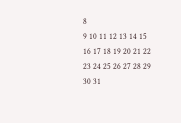8
9 10 11 12 13 14 15
16 17 18 19 20 21 22
23 24 25 26 27 28 29
30 31